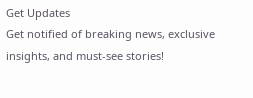Get Updates
Get notified of breaking news, exclusive insights, and must-see stories!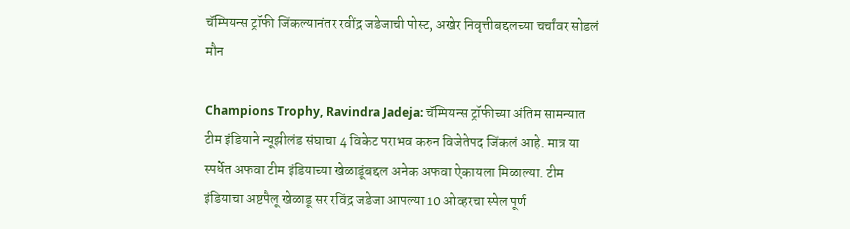चॅम्पियन्स ट्रॉफी जिंकल्यानंतर रवींद्र जडेजाची पोस्ट, अखेर निवृत्तीबद्दलच्या चर्चांवर सोडलं मौन

Champions Trophy, Ravindra Jadeja: चॅम्पियन्स ट्रॉफीच्या अंतिम सामन्यात टीम इंडियाने न्यूझीलंड संघाचा 4 विकेट पराभव करुन विजेतेपद जिंकलं आहे. मात्र या स्पर्धेत अफवा टीम इंडियाच्या खेळाडूंबद्दल अनेक अफवा ऐकायला मिळाल्या. टीम इंडियाचा अष्टपैलू खेळाडू सर रविंद्र जडेजा आपल्या 10 ओव्हरचा स्पेल पूर्ण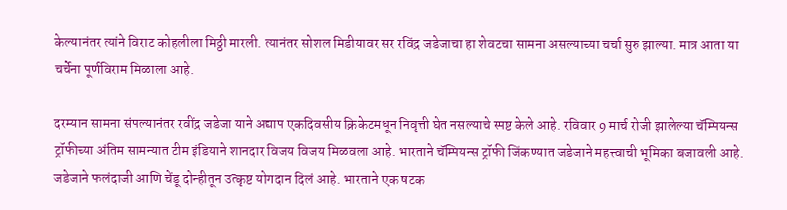केल्यानंतर त्यांने विराट कोहलीला मिठ्ठी मारली. त्यानंतर सोशल मिडीयावर सर रविंद्र जडेजाचा हा शेवटचा सामना असल्याच्या चर्चा सुरु झाल्या. मात्र आता या चर्चेना पूर्णविराम मिळाला आहे.

दरम्यान सामना संपल्यानंतर रवींद्र जडेजा याने अद्याप एकदिवसीय क्रिकेटमधून निवृत्ती घेत नसल्याचे स्पष्ट केले आहे. रविवार 9 मार्च रोजी झालेल्या चॅम्पियन्स ट्रॉफीच्या अंतिम सामन्यात टीम इंडियाने शानदार विजय विजय मिळवला आहे. भारताने चॅम्पियन्स ट्रॉफी जिंकण्यात जडेजाने महत्त्वाची भूमिका बजावली आहे. जडेजाने फलंदाजी आणि चेंडू दोन्हीतून उत्कृष्ट योगदान दिलं आहे. भारताने एक षटक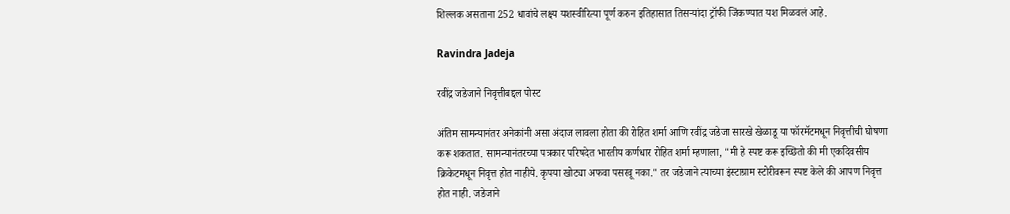शिल्लक असताना 252 धावांचे लक्ष्य यशस्वीरित्या पूर्ण करुन इतिहासात तिसऱ्यांदा ट्रॉफी जिंकण्यात यश मिळवलं आहे.

Ravindra Jadeja

रवींद्र जडेजाने निवृत्तीबद्दल पोस्ट

अंतिम सामन्यानंतर अनेकांनी असा अंदाज लावला होता की रोहित शर्मा आणि रवींद्र जडेजा सारखे खेळाडू या फॉरमॅटमधून निवृत्तीची घोषणा करू शकतात. सामन्यानंतरच्या पत्रकार परिषदेत भारतीय कर्णधार रोहित शर्मा म्हणाला, "मी हे स्पष्ट करू इच्छितो की मी एकदिवसीय क्रिकेटमधून निवृत्त होत नाहीये. कृपया खोट्या अफवा पसरवू नका." तर जडेजाने त्याच्या इंस्टाग्राम स्टोरीवरून स्पष्ट केले की आपण निवृत्त होत नाही. जडेजाने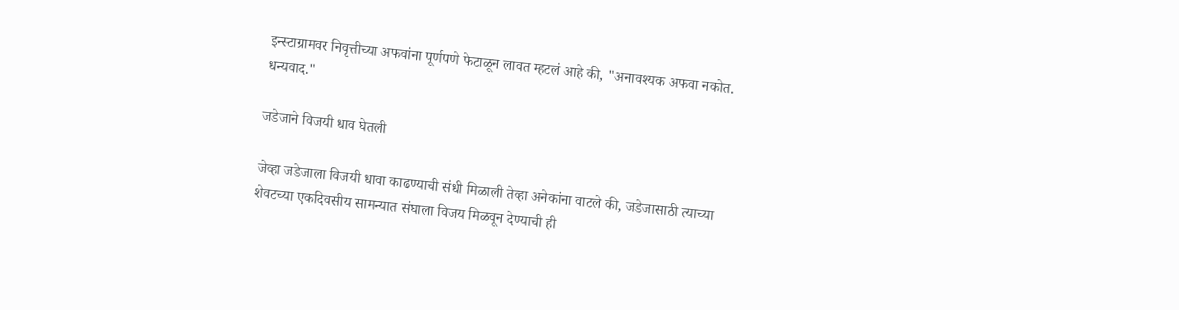इन्स्टाग्रामवर निवृत्तीच्या अफवांना पूर्णपणे फेटाळून लावत म्हटलं आहे की, "अनावश्यक अफवा नकोत. धन्यवाद."

जडेजाने विजयी धाव घेतली

जेव्हा जडेजाला विजयी धावा काढण्याची संधी मिळाली तेव्हा अनेकांना वाटले की, जडेजासाठी त्याच्या शेवटच्या एकदिवसीय सामन्यात संघाला विजय मिळवून देण्याची ही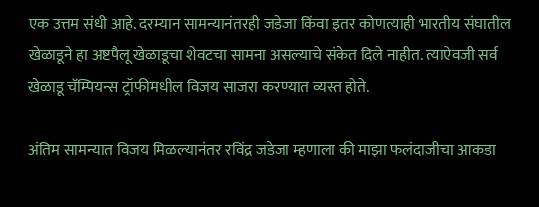एक उत्तम संधी आहे. दरम्यान सामन्यानंतरही जडेजा किंवा इतर कोणत्याही भारतीय संघातील खेळाडूने हा अष्टपैलू खेळाडूचा शेवटचा सामना असल्याचे संकेत दिले नाहीत. त्याऐवजी सर्व खेळाडू चॅम्पियन्स ट्रॉफीमधील विजय साजरा करण्यात व्यस्त होते.

अंतिम सामन्यात विजय मिळल्यानंतर रविंद्र जडेजा म्हणाला की माझा फलंदाजीचा आकडा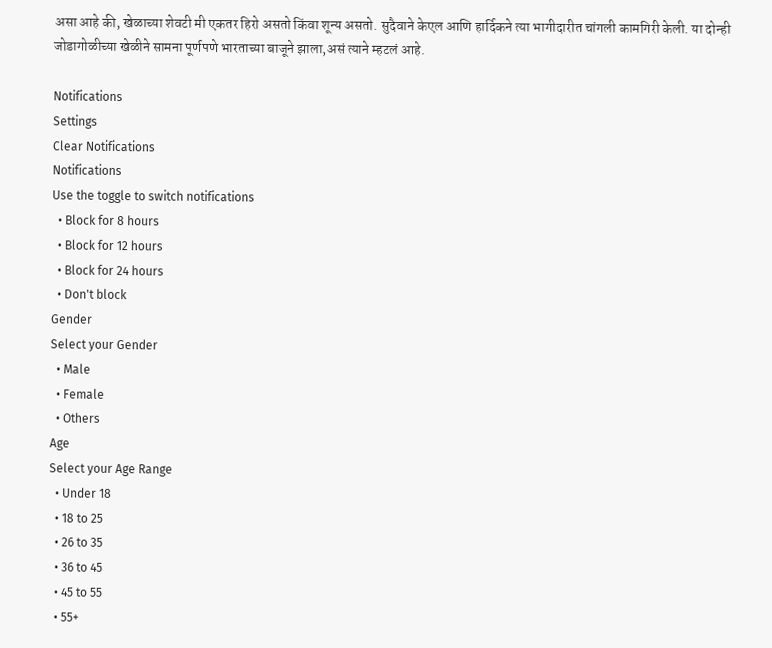असा आहे की, खेळाच्या शेवटी मी एकतर हिरो असतो किंवा शून्य असतो. सुदैवाने केएल आणि हार्दिकने त्या भागीदारीत चांगली कामगिरी केली. या दोन्ही जोडागोळीच्या खेळीने सामना पूर्णपणे भारताच्या बाजूने झाला,असं त्याने म्हटलं आहे.

Notifications
Settings
Clear Notifications
Notifications
Use the toggle to switch notifications
  • Block for 8 hours
  • Block for 12 hours
  • Block for 24 hours
  • Don't block
Gender
Select your Gender
  • Male
  • Female
  • Others
Age
Select your Age Range
  • Under 18
  • 18 to 25
  • 26 to 35
  • 36 to 45
  • 45 to 55
  • 55+